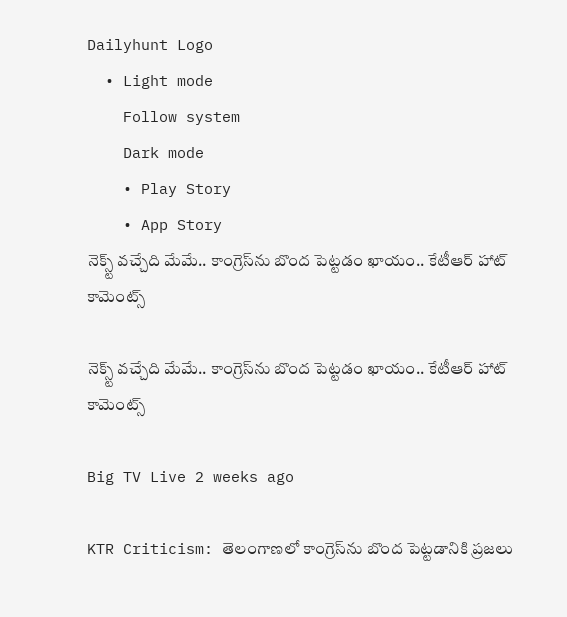Dailyhunt Logo
  • Light mode
    Follow system
    Dark mode
    • Play Story
    • App Story
నెక్స్ట్ వచ్చేది మేమే.. కాంగ్రెస్‌ను బొంద పెట్టడం ఖాయం.. కేటీఆర్ హాట్ కామెంట్స్

నెక్స్ట్ వచ్చేది మేమే.. కాంగ్రెస్‌ను బొంద పెట్టడం ఖాయం.. కేటీఆర్ హాట్ కామెంట్స్

Big TV Live 2 weeks ago

KTR Criticism: తెలంగాణలో కాంగ్రెస్‌ను బొంద పెట్టడానికి ప్రజలు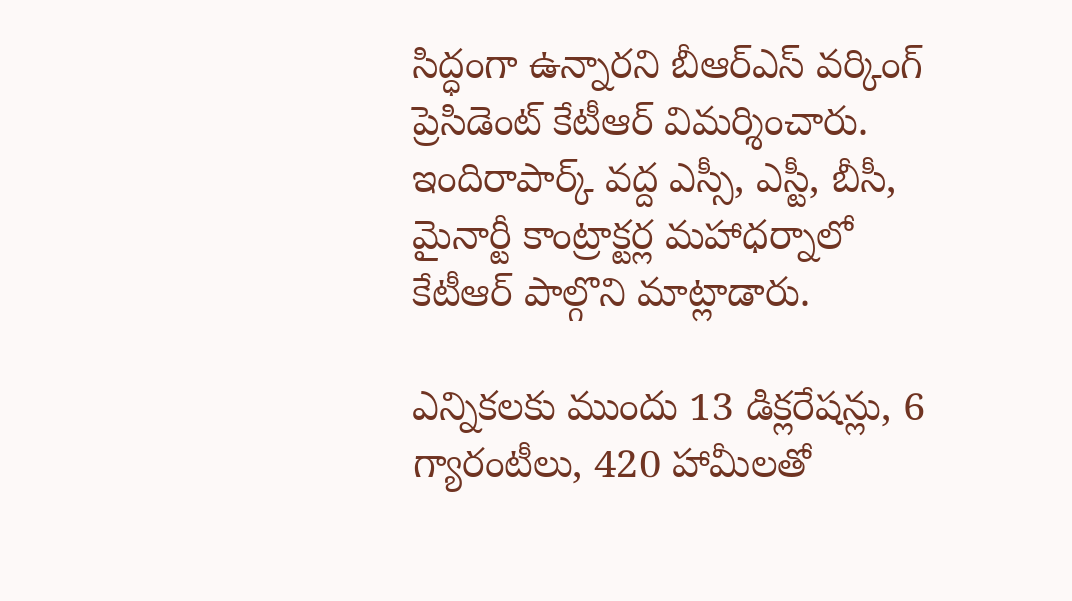సిద్ధంగా ఉన్నారని బీఆర్ఎస్ వర్కింగ్ ప్రెసిడెంట్ కేటీఆర్ విమర్శించారు. ఇందిరాపార్క్ వద్ద ఎస్సీ, ఎస్టీ, బీసీ, మైనార్టీ కాంట్రాక్టర్ల మహాధర్నాలో కేటీఆర్ పాల్గొని మాట్లాడారు.

ఎన్నికలకు ముందు 13 డిక్లరేషన్లు, 6 గ్యారంటీలు, 420 హామీలతో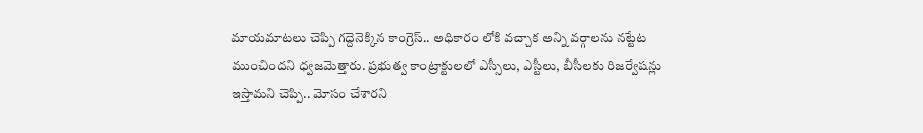మాయమాటలు చెప్పి గద్దెనెక్కిన కాంగ్రెస్.. అధికారం లోకి వచ్చాక అన్ని వర్గాలను నట్టేట ముంచిందని ధ్వజమెత్తారు. ప్రభుత్వ కాంట్రాక్టులలో ఎస్సీలు, ఎస్టీలు, బీసీలకు రిజర్వేషన్లు ఇస్తామని చెప్పి.. మోసం చేశారని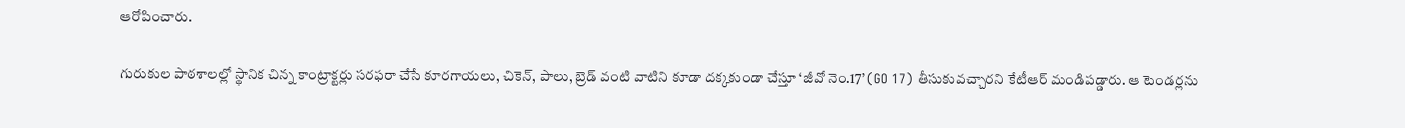ఆరోపించారు.

గురుకుల పాఠశాలల్లో స్థానిక చిన్న కాంట్రాక్టర్లు సరఫరా చేసే కూరగాయలు, చికెన్, పాలు, బ్రెడ్ వంటి వాటిని కూడా దక్కకుండా చేస్తూ ‘జీవో నెం.17’ (GO 17) తీసుకువచ్చారని కేటీఆర్ మండిపడ్డారు. ఆ టెండర్లను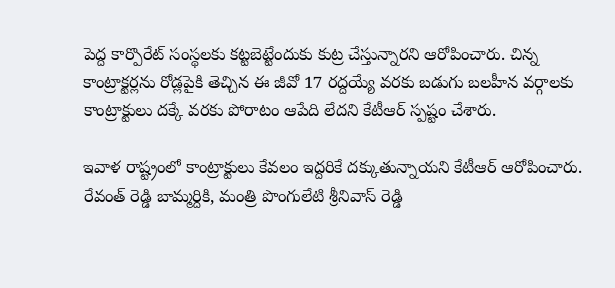పెద్ద కార్పొరేట్ సంస్థలకు కట్టబెట్టేందుకు కుట్ర చేస్తున్నారని ఆరోపించారు. చిన్న కాంట్రాక్టర్లను రోడ్లపైకి తెచ్చిన ఈ జీవో 17 రద్దయ్యే వరకు బడుగు బలహీన వర్గాలకు కాంట్రాక్టులు దక్కే వరకు పోరాటం ఆపేది లేదని కేటీఆర్ స్పష్టం చేశారు.

ఇవాళ రాష్ట్రంలో కాంట్రాక్టులు కేవలం ఇద్దరికే దక్కుతున్నాయని కేటీఆర్ ఆరోపించారు. రేవంత్ రెడ్డి బామ్మర్దికి, మంత్రి పొంగులేటి శ్రీనివాస్ రెడ్డి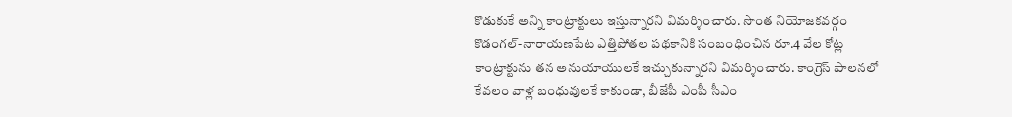కొడుకుకే అన్ని కాంట్రాక్టులు ఇస్తున్నారని విమర్శించారు. సొంత నియోజకవర్గం కొడంగల్-నారాయణపేట ఎత్తిపోతల పథకానికి సంబంధించిన రూ.4 వేల కోట్ల కాంట్రాక్టును తన అనుయాయులకే ఇచ్చుకున్నారని విమర్శించారు. కాంగ్రెస్ పాలనలో కేవలం వాళ్ల బంధువులకే కాకుండా, బీజేపీ ఎంపీ సీఎం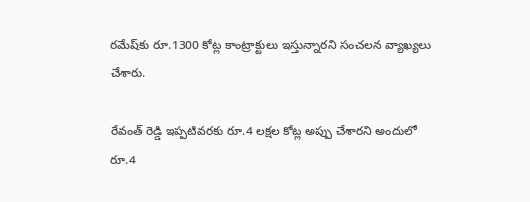రమేష్‌కు రూ.1300 కోట్ల కాంట్రాక్టులు ఇస్తున్నారని సంచలన వ్యాఖ్యలు చేశారు.

రేవంత్ రెడ్డి ఇప్పటివరకు రూ.4 లక్షల కోట్ల అప్పు చేశారని అందులో రూ.4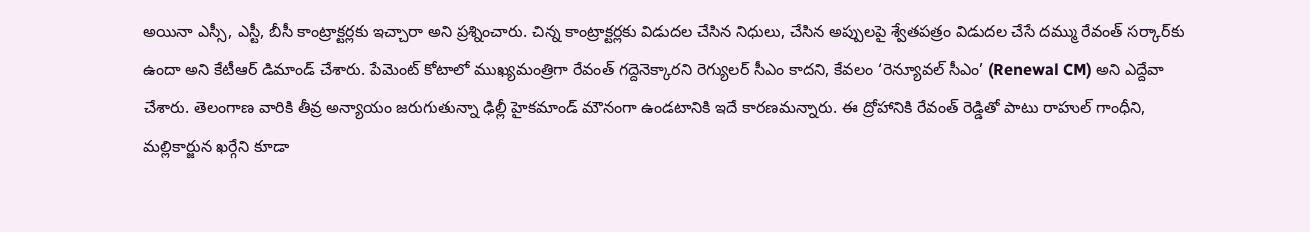అయినా ఎస్సీ, ఎస్టీ, బీసీ కాంట్రాక్టర్లకు ఇచ్చారా అని ప్రశ్నించారు. చిన్న కాంట్రాక్టర్లకు విడుదల చేసిన నిధులు, చేసిన అప్పులపై శ్వేతపత్రం విడుదల చేసే దమ్ము రేవంత్ సర్కార్‌కు ఉందా అని కేటీఆర్ డిమాండ్ చేశారు. పేమెంట్ కోటాలో ముఖ్యమంత్రిగా రేవంత్ గద్దెనెక్కారని రెగ్యులర్ సీఎం కాదని, కేవలం ‘రెన్యూవల్ సీఎం’ (Renewal CM) అని ఎద్దేవా చేశారు. తెలంగాణ వారికి తీవ్ర అన్యాయం జరుగుతున్నా ఢిల్లీ హైకమాండ్ మౌనంగా ఉండటానికి ఇదే కారణమన్నారు. ఈ ద్రోహానికి రేవంత్ రెడ్డితో పాటు రాహుల్ గాంధీని, మల్లికార్జున ఖర్గేని కూడా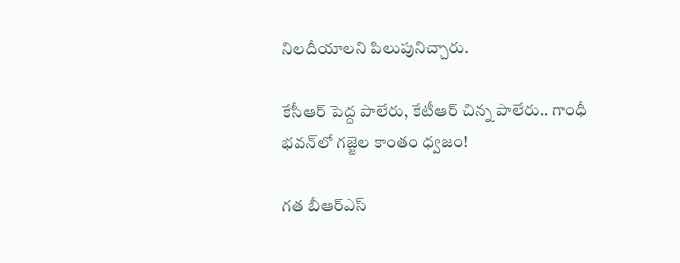నిలదీయాలని పిలుపునిచ్చారు.

కేసీఆర్ పెద్ద పాలేరు, కేటీఆర్ చిన్న పాలేరు.. గాంధీ భవన్‌లో గజ్జెల కాంతం ధ్వజం!

గత బీఆర్ఎస్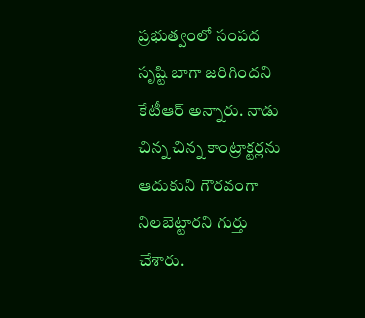ప్రభుత్వంలో సంపద సృష్టి బాగా జరిగిందని కేటీఆర్ అన్నారు. నాడు చిన్న చిన్న కాంట్రాక్టర్లను ఆదుకుని గౌరవంగా నిలబెట్టారని గుర్తు చేశారు.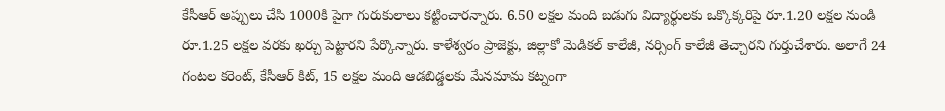కేసీఆర్ అప్పులు చేసి 1000కి పైగా గురుకులాలు కట్టించారన్నారు. 6.50 లక్షల మంది బడుగు విద్యార్థులకు ఒక్కొక్కరిపై రూ.1.20 లక్షల నుండి రూ.1.25 లక్షల వరకు ఖర్చు పెట్టారని పేర్కొన్నారు. కాళేశ్వరం ప్రాజెక్టు, జిల్లాకో మెడికల్ కాలేజీ, నర్సింగ్ కాలేజీ తెచ్చారని గుర్తుచేశారు. అలాగే 24 గంటల కరెంట్, కేసీఆర్ కిట్, 15 లక్షల మంది ఆడబిడ్డలకు మేనమామ కట్నంగా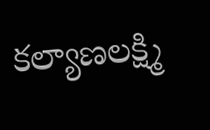కల్యాణలక్ష్మి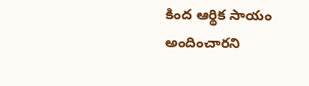కింద ఆర్థిక సాయం అందించారని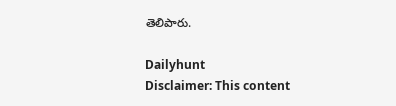తెలిపారు.

Dailyhunt
Disclaimer: This content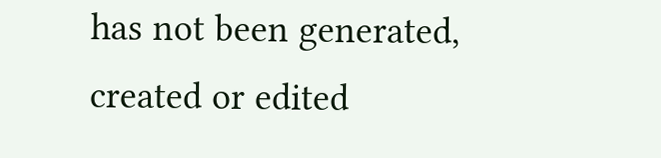has not been generated, created or edited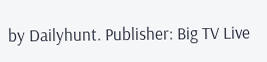by Dailyhunt. Publisher: Big TV Live